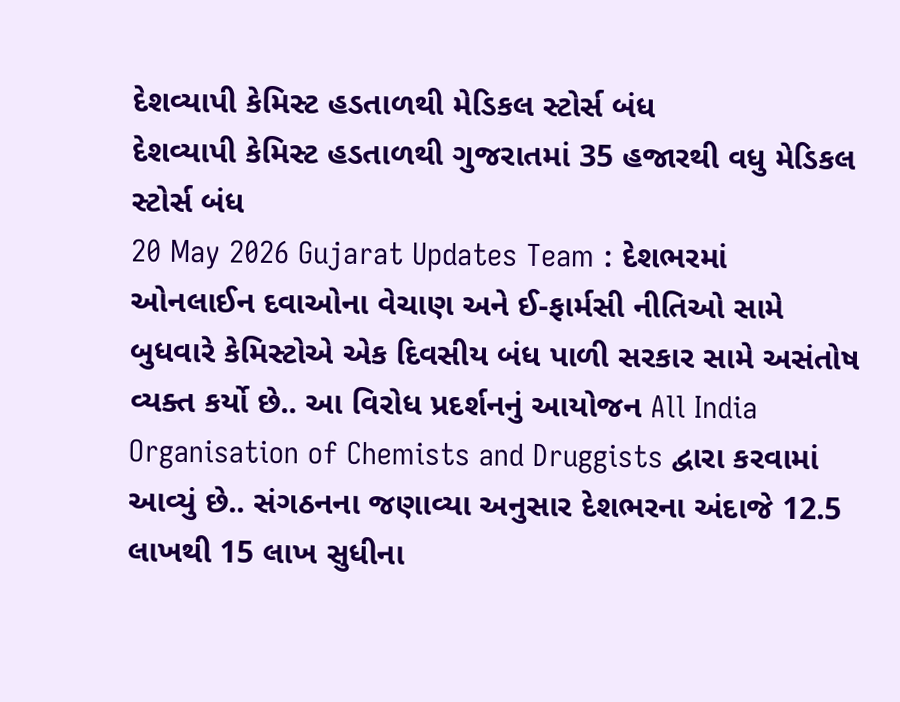દેશવ્યાપી કેમિસ્ટ હડતાળથી મેડિકલ સ્ટોર્સ બંધ
દેશવ્યાપી કેમિસ્ટ હડતાળથી ગુજરાતમાં 35 હજારથી વધુ મેડિકલ સ્ટોર્સ બંધ
20 May 2026 Gujarat Updates Team : દેશભરમાં ઓનલાઈન દવાઓના વેચાણ અને ઈ-ફાર્મસી નીતિઓ સામે બુધવારે કેમિસ્ટોએ એક દિવસીય બંધ પાળી સરકાર સામે અસંતોષ વ્યક્ત કર્યો છે.. આ વિરોધ પ્રદર્શનનું આયોજન All India Organisation of Chemists and Druggists દ્વારા કરવામાં આવ્યું છે.. સંગઠનના જણાવ્યા અનુસાર દેશભરના અંદાજે 12.5 લાખથી 15 લાખ સુધીના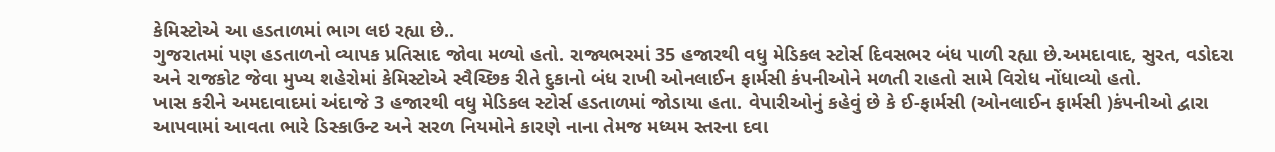કેમિસ્ટોએ આ હડતાળમાં ભાગ લઇ રહ્યા છે..
ગુજરાતમાં પણ હડતાળનો વ્યાપક પ્રતિસાદ જોવા મળ્યો હતો. રાજ્યભરમાં 35 હજારથી વધુ મેડિકલ સ્ટોર્સ દિવસભર બંધ પાળી રહ્યા છે.અમદાવાદ, સુરત, વડોદરા અને રાજકોટ જેવા મુખ્ય શહેરોમાં કેમિસ્ટોએ સ્વૈચ્છિક રીતે દુકાનો બંધ રાખી ઓનલાઈન ફાર્મસી કંપનીઓને મળતી રાહતો સામે વિરોધ નોંધાવ્યો હતો.
ખાસ કરીને અમદાવાદમાં અંદાજે 3 હજારથી વધુ મેડિકલ સ્ટોર્સ હડતાળમાં જોડાયા હતા. વેપારીઓનું કહેવું છે કે ઈ-ફાર્મસી (ઓનલાઈન ફાર્મસી )કંપનીઓ દ્વારા આપવામાં આવતા ભારે ડિસ્કાઉન્ટ અને સરળ નિયમોને કારણે નાના તેમજ મધ્યમ સ્તરના દવા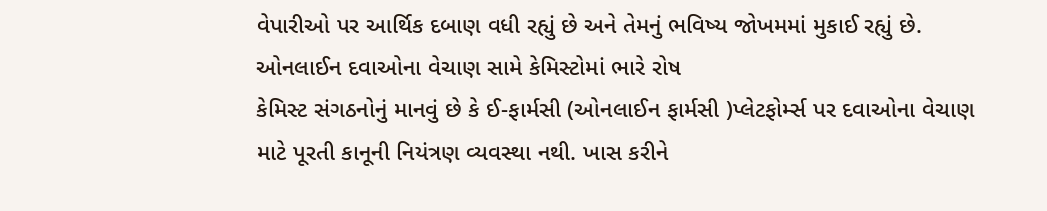વેપારીઓ પર આર્થિક દબાણ વધી રહ્યું છે અને તેમનું ભવિષ્ય જોખમમાં મુકાઈ રહ્યું છે.
ઓનલાઈન દવાઓના વેચાણ સામે કેમિસ્ટોમાં ભારે રોષ
કેમિસ્ટ સંગઠનોનું માનવું છે કે ઈ-ફાર્મસી (ઓનલાઈન ફાર્મસી )પ્લેટફોર્મ્સ પર દવાઓના વેચાણ માટે પૂરતી કાનૂની નિયંત્રણ વ્યવસ્થા નથી. ખાસ કરીને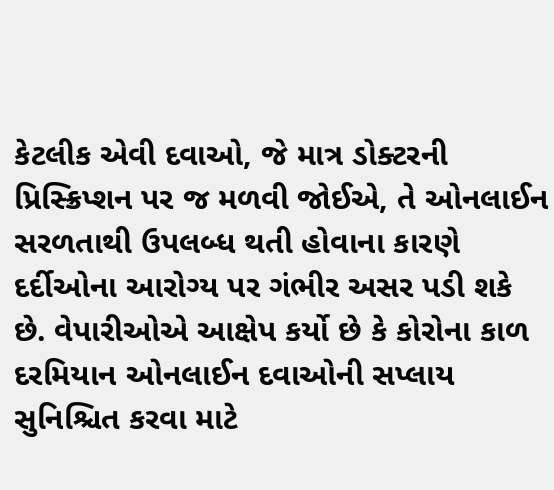કેટલીક એવી દવાઓ, જે માત્ર ડોક્ટરની પ્રિસ્ક્રિપ્શન પર જ મળવી જોઈએ, તે ઓનલાઈન સરળતાથી ઉપલબ્ધ થતી હોવાના કારણે દર્દીઓના આરોગ્ય પર ગંભીર અસર પડી શકે છે. વેપારીઓએ આક્ષેપ કર્યો છે કે કોરોના કાળ દરમિયાન ઓનલાઈન દવાઓની સપ્લાય સુનિશ્ચિત કરવા માટે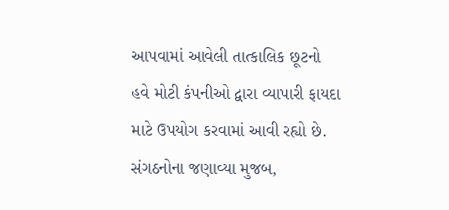આપવામાં આવેલી તાત્કાલિક છૂટનો હવે મોટી કંપનીઓ દ્વારા વ્યાપારી ફાયદા માટે ઉપયોગ કરવામાં આવી રહ્યો છે.
સંગઠનોના જણાવ્યા મુજબ,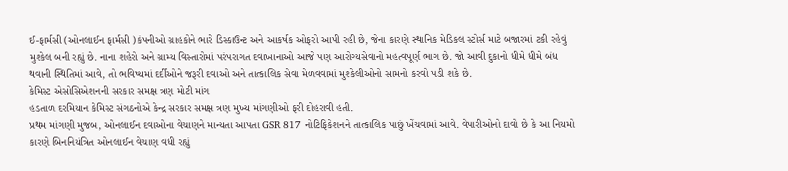ઈ-ફાર્મસી (ઓનલાઈન ફાર્મસી )કંપનીઓ ગ્રાહકોને ભારે ડિસ્કાઉન્ટ અને આકર્ષક ઓફરો આપી રહી છે, જેના કારણે સ્થાનિક મેડિકલ સ્ટોર્સ માટે બજારમાં ટકી રહેવું મુશ્કેલ બની રહ્યું છે. નાના શહેરો અને ગ્રામ્ય વિસ્તારોમાં પરંપરાગત દવાખાનાઓ આજે પણ આરોગ્યસેવાનો મહત્વપૂર્ણ ભાગ છે. જો આવી દુકાનો ધીમે ધીમે બંધ થવાની સ્થિતિમાં આવે, તો ભવિષ્યમાં દર્દીઓને જરૂરી દવાઓ અને તાત્કાલિક સેવા મેળવવામાં મુશ્કેલીઓનો સામનો કરવો પડી શકે છે.
કેમિસ્ટ એસોસિએશનની સરકાર સમક્ષ ત્રણ મોટી માંગ
હડતાળ દરમિયાન કેમિસ્ટ સંગઠનોએ કેન્દ્ર સરકાર સમક્ષ ત્રણ મુખ્ય માંગણીઓ ફરી દોહરાવી હતી.
પ્રથમ માંગણી મુજબ, ઓનલાઈન દવાઓના વેચાણને માન્યતા આપતા GSR 817 નોટિફિકેશનને તાત્કાલિક પાછું ખેંચવામાં આવે. વેપારીઓનો દાવો છે કે આ નિયમો કારણે બિનનિયંત્રિત ઓનલાઈન વેચાણ વધી રહ્યું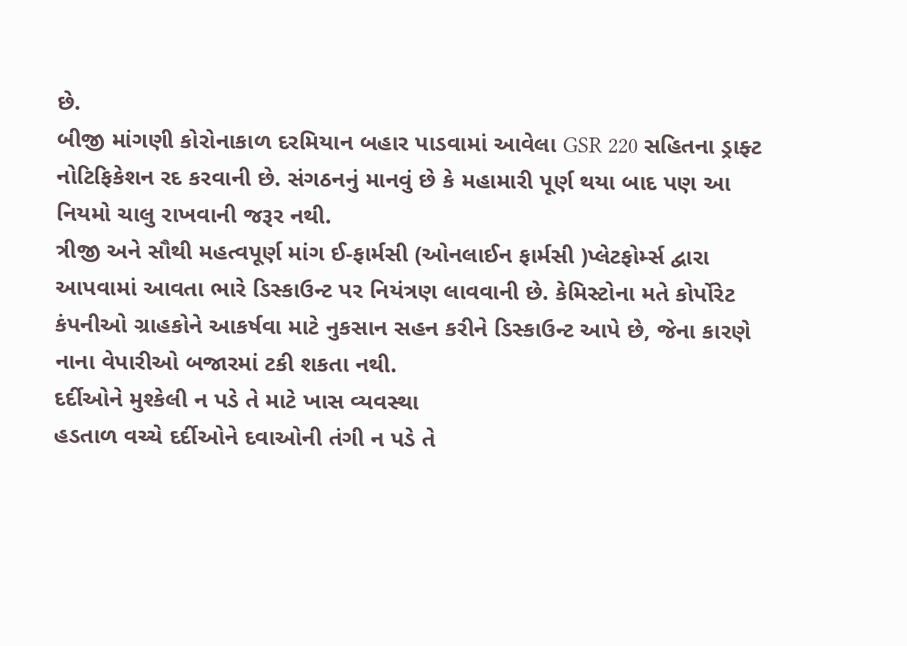છે.
બીજી માંગણી કોરોનાકાળ દરમિયાન બહાર પાડવામાં આવેલા GSR 220 સહિતના ડ્રાફ્ટ નોટિફિકેશન રદ કરવાની છે. સંગઠનનું માનવું છે કે મહામારી પૂર્ણ થયા બાદ પણ આ નિયમો ચાલુ રાખવાની જરૂર નથી.
ત્રીજી અને સૌથી મહત્વપૂર્ણ માંગ ઈ-ફાર્મસી (ઓનલાઈન ફાર્મસી )પ્લેટફોર્મ્સ દ્વારા આપવામાં આવતા ભારે ડિસ્કાઉન્ટ પર નિયંત્રણ લાવવાની છે. કેમિસ્ટોના મતે કોર્પોરેટ કંપનીઓ ગ્રાહકોને આકર્ષવા માટે નુકસાન સહન કરીને ડિસ્કાઉન્ટ આપે છે, જેના કારણે નાના વેપારીઓ બજારમાં ટકી શકતા નથી.
દર્દીઓને મુશ્કેલી ન પડે તે માટે ખાસ વ્યવસ્થા
હડતાળ વચ્ચે દર્દીઓને દવાઓની તંગી ન પડે તે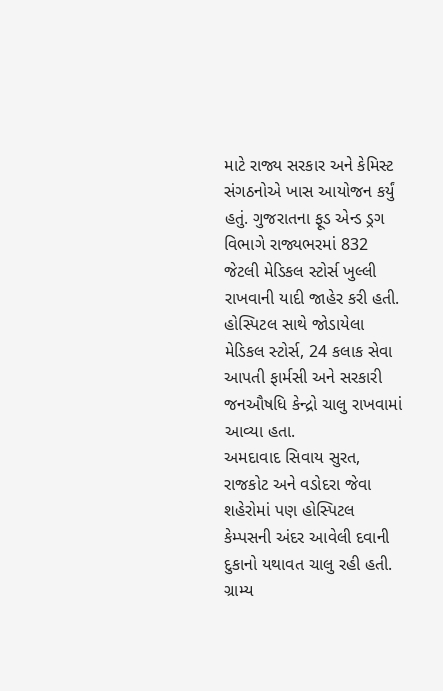માટે રાજ્ય સરકાર અને કેમિસ્ટ સંગઠનોએ ખાસ આયોજન કર્યું હતું. ગુજરાતના ફૂડ એન્ડ ડ્રગ વિભાગે રાજ્યભરમાં 832 જેટલી મેડિકલ સ્ટોર્સ ખુલ્લી રાખવાની યાદી જાહેર કરી હતી. હોસ્પિટલ સાથે જોડાયેલા મેડિકલ સ્ટોર્સ, 24 કલાક સેવા આપતી ફાર્મસી અને સરકારી જનઔષધિ કેન્દ્રો ચાલુ રાખવામાં આવ્યા હતા.
અમદાવાદ સિવાય સુરત, રાજકોટ અને વડોદરા જેવા શહેરોમાં પણ હોસ્પિટલ કેમ્પસની અંદર આવેલી દવાની દુકાનો યથાવત ચાલુ રહી હતી. ગ્રામ્ય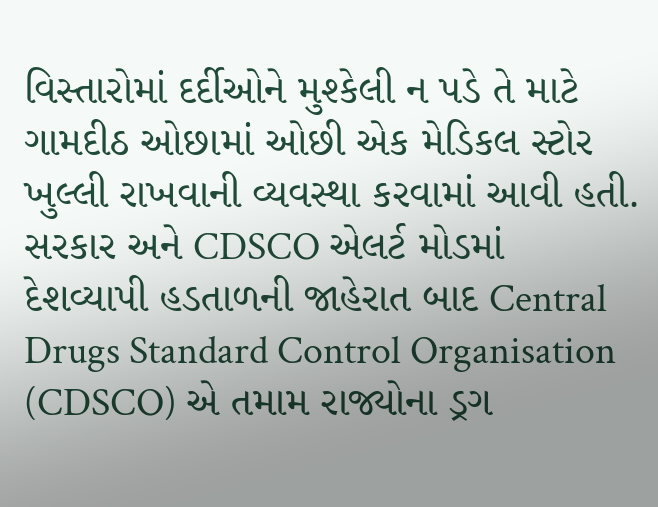વિસ્તારોમાં દર્દીઓને મુશ્કેલી ન પડે તે માટે ગામદીઠ ઓછામાં ઓછી એક મેડિકલ સ્ટોર ખુલ્લી રાખવાની વ્યવસ્થા કરવામાં આવી હતી.
સરકાર અને CDSCO એલર્ટ મોડમાં
દેશવ્યાપી હડતાળની જાહેરાત બાદ Central Drugs Standard Control Organisation (CDSCO) એ તમામ રાજ્યોના ડ્રગ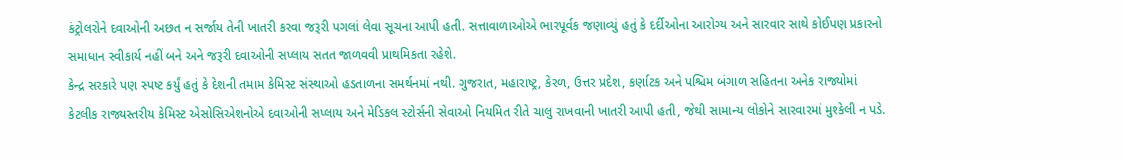કંટ્રોલરોને દવાઓની અછત ન સર્જાય તેની ખાતરી કરવા જરૂરી પગલાં લેવા સૂચના આપી હતી. સત્તાવાળાઓએ ભારપૂર્વક જણાવ્યું હતું કે દર્દીઓના આરોગ્ય અને સારવાર સાથે કોઈપણ પ્રકારનો સમાધાન સ્વીકાર્ય નહીં બને અને જરૂરી દવાઓની સપ્લાય સતત જાળવવી પ્રાથમિકતા રહેશે.
કેન્દ્ર સરકારે પણ સ્પષ્ટ કર્યું હતું કે દેશની તમામ કેમિસ્ટ સંસ્થાઓ હડતાળના સમર્થનમાં નથી. ગુજરાત, મહારાષ્ટ્ર, કેરળ, ઉત્તર પ્રદેશ, કર્ણાટક અને પશ્ચિમ બંગાળ સહિતના અનેક રાજ્યોમાં કેટલીક રાજ્યસ્તરીય કેમિસ્ટ એસોસિએશનોએ દવાઓની સપ્લાય અને મેડિકલ સ્ટોર્સની સેવાઓ નિયમિત રીતે ચાલુ રાખવાની ખાતરી આપી હતી, જેથી સામાન્ય લોકોને સારવારમાં મુશ્કેલી ન પડે.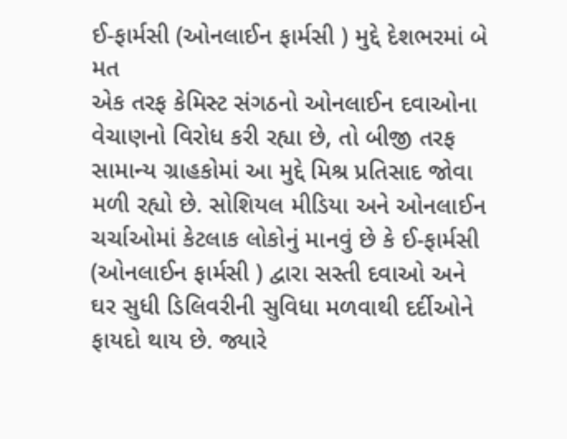ઈ-ફાર્મસી (ઓનલાઈન ફાર્મસી ) મુદ્દે દેશભરમાં બે મત
એક તરફ કેમિસ્ટ સંગઠનો ઓનલાઈન દવાઓના વેચાણનો વિરોધ કરી રહ્યા છે, તો બીજી તરફ સામાન્ય ગ્રાહકોમાં આ મુદ્દે મિશ્ર પ્રતિસાદ જોવા મળી રહ્યો છે. સોશિયલ મીડિયા અને ઓનલાઈન ચર્ચાઓમાં કેટલાક લોકોનું માનવું છે કે ઈ-ફાર્મસી (ઓનલાઈન ફાર્મસી ) દ્વારા સસ્તી દવાઓ અને ઘર સુધી ડિલિવરીની સુવિધા મળવાથી દર્દીઓને ફાયદો થાય છે. જ્યારે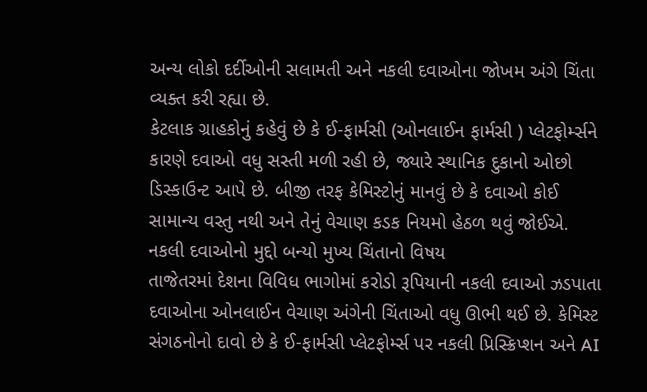અન્ય લોકો દર્દીઓની સલામતી અને નકલી દવાઓના જોખમ અંગે ચિંતા વ્યક્ત કરી રહ્યા છે.
કેટલાક ગ્રાહકોનું કહેવું છે કે ઈ-ફાર્મસી (ઓનલાઈન ફાર્મસી ) પ્લેટફોર્મ્સને કારણે દવાઓ વધુ સસ્તી મળી રહી છે, જ્યારે સ્થાનિક દુકાનો ઓછો ડિસ્કાઉન્ટ આપે છે. બીજી તરફ કેમિસ્ટોનું માનવું છે કે દવાઓ કોઈ સામાન્ય વસ્તુ નથી અને તેનું વેચાણ કડક નિયમો હેઠળ થવું જોઈએ.
નકલી દવાઓનો મુદ્દો બન્યો મુખ્ય ચિંતાનો વિષય
તાજેતરમાં દેશના વિવિધ ભાગોમાં કરોડો રૂપિયાની નકલી દવાઓ ઝડપાતા દવાઓના ઓનલાઈન વેચાણ અંગેની ચિંતાઓ વધુ ઊભી થઈ છે. કેમિસ્ટ સંગઠનોનો દાવો છે કે ઈ-ફાર્મસી પ્લેટફોર્મ્સ પર નકલી પ્રિસ્ક્રિપ્શન અને AI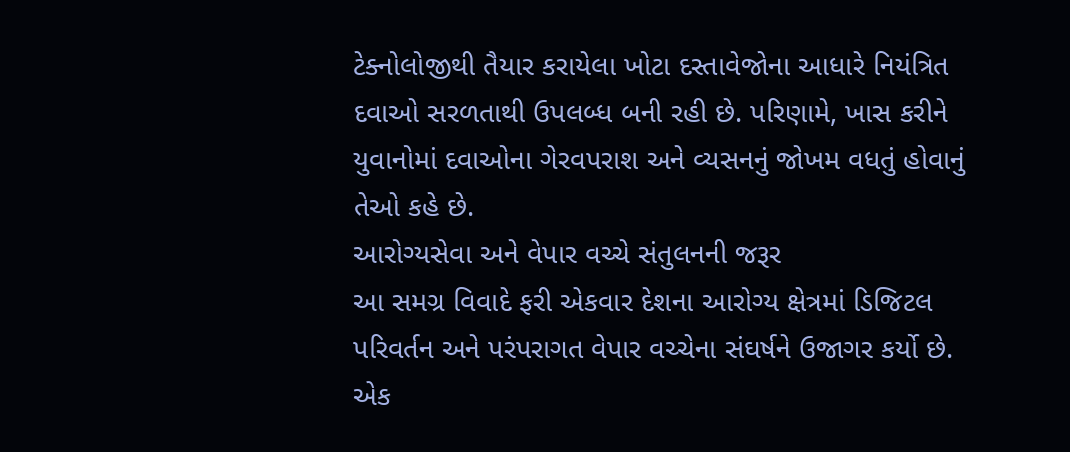ટેક્નોલોજીથી તૈયાર કરાયેલા ખોટા દસ્તાવેજોના આધારે નિયંત્રિત દવાઓ સરળતાથી ઉપલબ્ધ બની રહી છે. પરિણામે, ખાસ કરીને યુવાનોમાં દવાઓના ગેરવપરાશ અને વ્યસનનું જોખમ વધતું હોવાનું તેઓ કહે છે.
આરોગ્યસેવા અને વેપાર વચ્ચે સંતુલનની જરૂર
આ સમગ્ર વિવાદે ફરી એકવાર દેશના આરોગ્ય ક્ષેત્રમાં ડિજિટલ પરિવર્તન અને પરંપરાગત વેપાર વચ્ચેના સંઘર્ષને ઉજાગર કર્યો છે. એક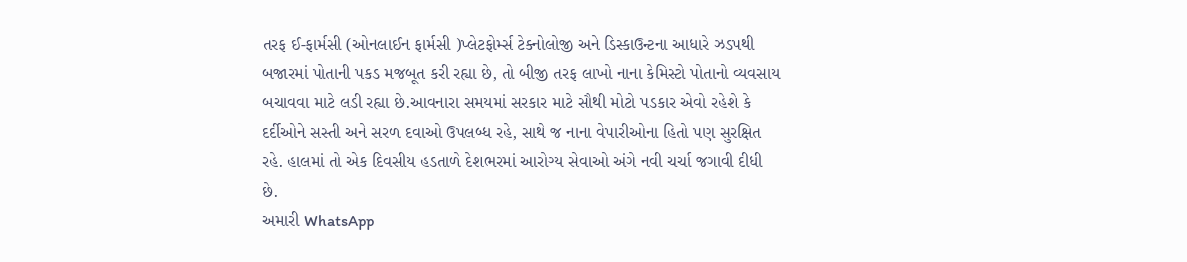તરફ ઈ-ફાર્મસી (ઓનલાઈન ફાર્મસી )પ્લેટફોર્મ્સ ટેક્નોલોજી અને ડિસ્કાઉન્ટના આધારે ઝડપથી બજારમાં પોતાની પકડ મજબૂત કરી રહ્યા છે, તો બીજી તરફ લાખો નાના કેમિસ્ટો પોતાનો વ્યવસાય બચાવવા માટે લડી રહ્યા છે.આવનારા સમયમાં સરકાર માટે સૌથી મોટો પડકાર એવો રહેશે કે દર્દીઓને સસ્તી અને સરળ દવાઓ ઉપલબ્ધ રહે, સાથે જ નાના વેપારીઓના હિતો પણ સુરક્ષિત રહે. હાલમાં તો એક દિવસીય હડતાળે દેશભરમાં આરોગ્ય સેવાઓ અંગે નવી ચર્ચા જગાવી દીધી છે.
અમારી WhatsApp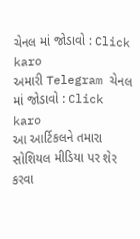ચેનલ માં જોડાવો : Click karo
અમારી Telegram ચેનલ માં જોડાવો : Click karo
આ આર્ટિકલને તમારા સોશિયલ મીડિયા પર શેર કરવા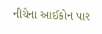નીચેના આઈકોન પાર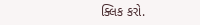ક્લિક કરો.